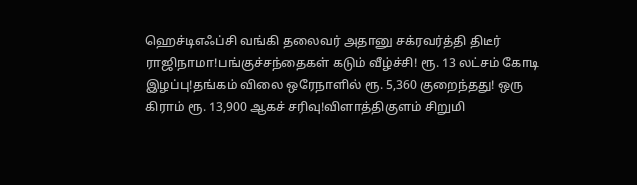ஹெச்டிஎஃப்சி வங்கி தலைவர் அதானு சக்ரவர்த்தி திடீர் ராஜிநாமா!பங்குச்சந்தைகள் கடும் வீழ்ச்சி! ரூ. 13 லட்சம் கோடி இழப்பு!தங்கம் விலை ஒரேநாளில் ரூ. 5,360 குறைந்தது! ஒரு கிராம் ரூ. 13,900 ஆகச் சரிவு!விளாத்திகுளம் சிறுமி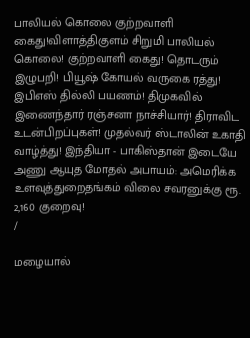பாலியல் கொலை குற்றவாளி கைது!விளாத்திகுளம் சிறுமி பாலியல் கொலை! குற்றவாளி கைது! தொடரும் இழுபறி! பியூஷ் கோயல் வருகை ரத்து! இபிஎஸ் தில்லி பயணம்! திமுகவில் இணைந்தார் ரஞ்சனா நாச்சியார்! திராவிட உடன்பிறப்புகள்! முதல்வர் ஸ்டாலின் உகாதி வாழ்த்து! இந்தியா - பாகிஸ்தான் இடையே அணு ஆயுத மோதல் அபாயம்: அமெரிக்க உளவுத்துறைதங்கம் விலை சவரனுக்கு ரூ. 2,160 குறைவு!
/

மழையால்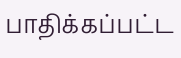பாதிக்கப்பட்ட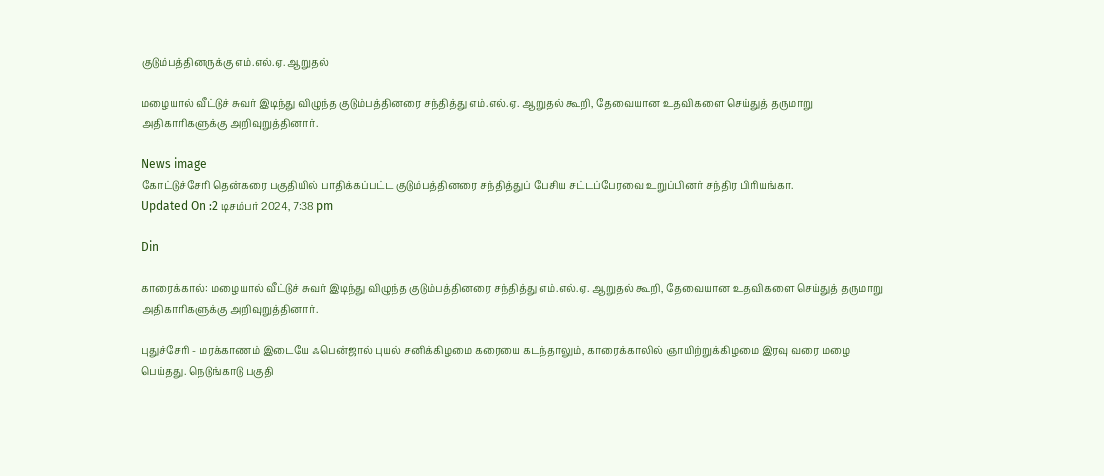குடும்பத்தினருக்கு எம்.எல்.ஏ. ஆறுதல்

மழையால் வீட்டுச் சுவர் இடிந்து விழுந்த குடும்பத்தினரை சந்தித்து எம்.எல்.ஏ. ஆறுதல் கூறி, தேவையான உதவிகளை செய்துத் தருமாறு அதிகாரிகளுக்கு அறிவுறுத்தினார்.

News image
கோட்டுச்சேரி தென்கரை பகுதியில் பாதிக்கப்பட்ட குடும்பத்தினரை சந்தித்துப் பேசிய சட்டப்பேரவை உறுப்பினர் சந்திர பிரியங்கா.
Updated On :2 டிசம்பர் 2024, 7:38 pm

Din

காரைக்கால்: மழையால் வீட்டுச் சுவர் இடிந்து விழுந்த குடும்பத்தினரை சந்தித்து எம்.எல்.ஏ. ஆறுதல் கூறி, தேவையான உதவிகளை செய்துத் தருமாறு அதிகாரிகளுக்கு அறிவுறுத்தினார்.

புதுச்சேரி - மரக்காணம் இடையே ஃபென்ஜால் புயல் சனிக்கிழமை கரையை கடந்தாலும், காரைக்காலில் ஞாயிற்றுக்கிழமை இரவு வரை மழை பெய்தது. நெடுங்காடு பகுதி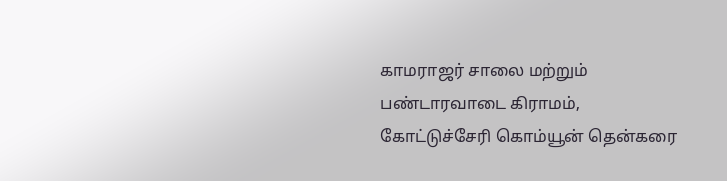காமராஜர் சாலை மற்றும் பண்டாரவாடை கிராமம், கோட்டுச்சேரி கொம்யூன் தென்கரை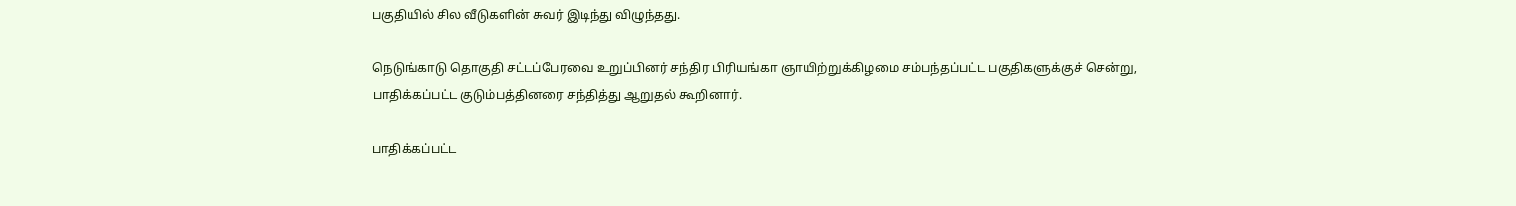பகுதியில் சில வீடுகளின் சுவர் இடிந்து விழுந்தது.

நெடுங்காடு தொகுதி சட்டப்பேரவை உறுப்பினர் சந்திர பிரியங்கா ஞாயிற்றுக்கிழமை சம்பந்தப்பட்ட பகுதிகளுக்குச் சென்று, பாதிக்கப்பட்ட குடும்பத்தினரை சந்தித்து ஆறுதல் கூறினார்.

பாதிக்கப்பட்ட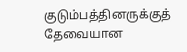குடும்பத்தினருக்குத் தேவையான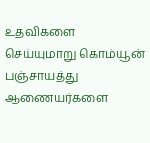உதவிகளை செய்யுமாறு கொம்யூன் பஞ்சாயத்து ஆணையர்களை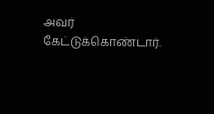அவர் கேட்டுக்கொண்டார்.